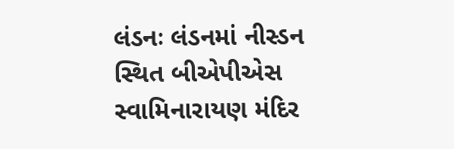લંડનઃ લંડનમાં નીસ્ડન સ્થિત બીએપીએસ સ્વામિનારાયણ મંદિર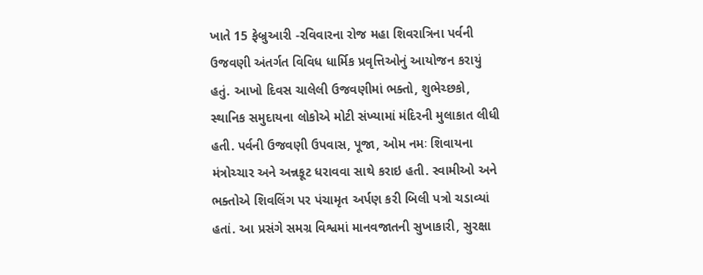ખાતે 15 ફેબ્રુઆરી -રવિવારના રોજ મહા શિવરાત્રિના પર્વની ઉજવણી અંતર્ગત વિવિધ ધાર્મિક પ્રવૃત્તિઓનું આયોજન કરાયું હતું. આખો દિવસ ચાલેલી ઉજવણીમાં ભક્તો, શુભેચ્છકો, સ્થાનિક સમુદાયના લોકોએ મોટી સંખ્યામાં મંદિરની મુલાકાત લીધી હતી. પર્વની ઉજવણી ઉપવાસ, પૂજા, ઓમ નમઃ શિવાયના મંત્રોચ્ચાર અને અન્નકૂટ ધરાવવા સાથે કરાઇ હતી. સ્વામીઓ અને ભક્તોએ શિવલિંગ પર પંચામૃત અર્પણ કરી બિલી પત્રો ચડાવ્યાં હતાં. આ પ્રસંગે સમગ્ર વિશ્વમાં માનવજાતની સુખાકારી, સુરક્ષા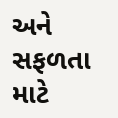અને સફળતા માટે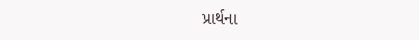પ્રાર્થના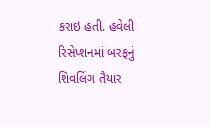કરાઇ હતી. હવેલી રિસેપ્શનમાં બરફનું શિવલિંગ તૈયાર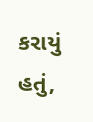કરાયું હતું,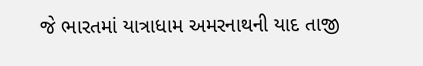જે ભારતમાં યાત્રાધામ અમરનાથની યાદ તાજી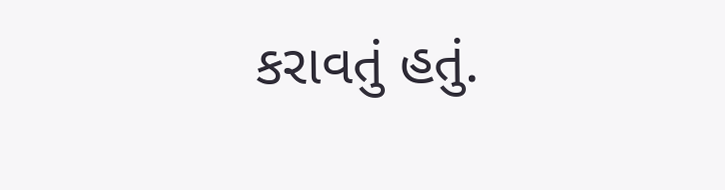કરાવતું હતું.